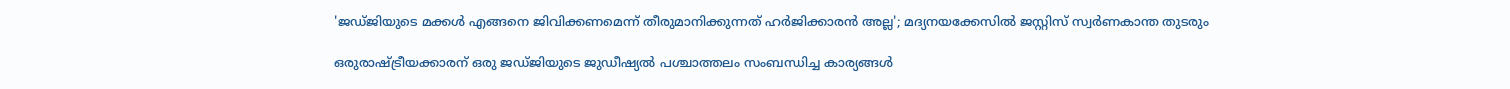'ജഡ്ജിയുടെ മക്കള്‍ എങ്ങനെ ജിവിക്കണമെന്ന് തീരുമാനിക്കുന്നത് ഹര്‍ജിക്കാരന്‍ അല്ല'; മദ്യനയക്കേസില്‍ ജസ്റ്റിസ് സ്വര്‍ണകാന്ത തുടരും

ഒരുരാഷ്ട്രീയക്കാരന് ഒരു ജഡ്ജിയുടെ ജുഡീഷ്യല്‍ പശ്ചാത്തലം സംബന്ധിച്ച കാര്യങ്ങള്‍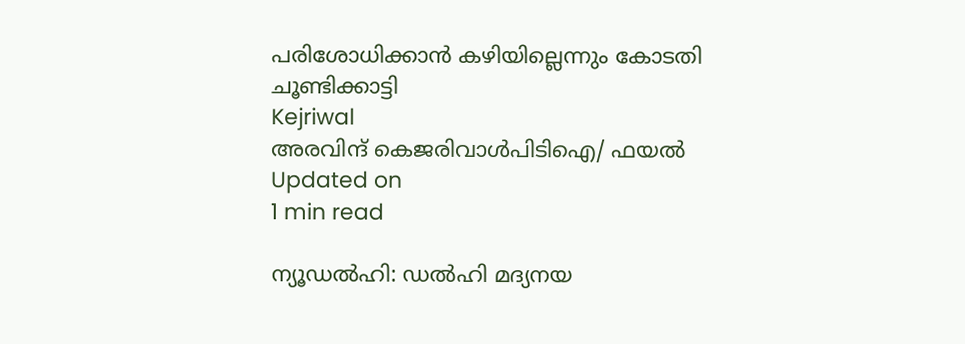പരിശോധിക്കാന്‍ കഴിയില്ലെന്നും കോടതി ചൂണ്ടിക്കാട്ടി
Kejriwal
അരവിന്ദ് കെജരിവാൾപിടിഐ/ ഫയല്‍
Updated on
1 min read

ന്യൂഡല്‍ഹി: ഡല്‍ഹി മദ്യനയ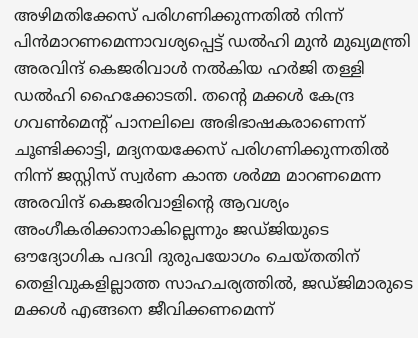അഴിമതിക്കേസ് പരിഗണിക്കുന്നതില്‍ നിന്ന് പിന്‍മാറണമെന്നാവശ്യപ്പെട്ട് ഡല്‍ഹി മുന്‍ മുഖ്യമന്ത്രി അരവിന്ദ് കെജരിവാള്‍ നല്‍കിയ ഹര്‍ജി തള്ളി ഡല്‍ഹി ഹൈക്കോടതി. തന്റെ മക്കള്‍ കേന്ദ്ര ഗവണ്‍മെന്റ് പാനലിലെ അഭിഭാഷകരാണെന്ന് ചൂണ്ടിക്കാട്ടി, മദ്യനയക്കേസ് പരിഗണിക്കുന്നതില്‍ നിന്ന് ജസ്റ്റിസ് സ്വര്‍ണ കാന്ത ശര്‍മ്മ മാറണമെന്ന അരവിന്ദ് കെജരിവാളിന്റെ ആവശ്യം അംഗീകരിക്കാനാകില്ലെന്നും ജഡ്ജിയുടെ ഔദ്യോഗിക പദവി ദുരുപയോഗം ചെയ്തതിന് തെളിവുകളില്ലാത്ത സാഹചര്യത്തില്‍, ജഡ്ജിമാരുടെ മക്കള്‍ എങ്ങനെ ജീവിക്കണമെന്ന്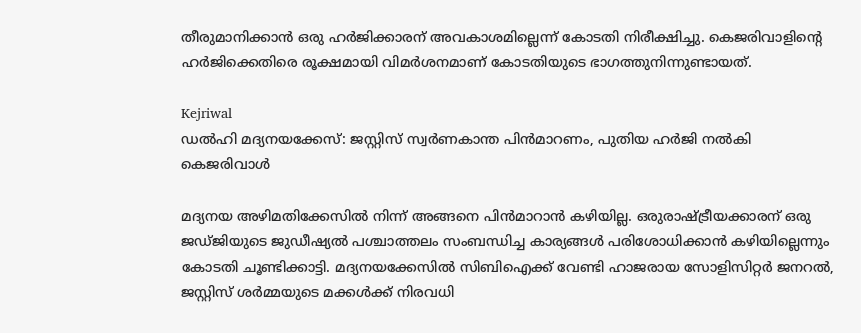തീരുമാനിക്കാന്‍ ഒരു ഹര്‍ജിക്കാരന് അവകാശമില്ലെന്ന് കോടതി നിരീക്ഷിച്ചു. കെജരിവാളിന്റെ ഹര്‍ജിക്കെതിരെ രൂക്ഷമായി വിമര്‍ശനമാണ് കോടതിയുടെ ഭാഗത്തുനിന്നുണ്ടായത്.

Kejriwal
ഡല്‍ഹി മദ്യനയക്കേസ്: ജസ്റ്റിസ് സ്വര്‍ണകാന്ത പിന്‍മാറണം, പുതിയ ഹര്‍ജി നല്‍കി കെജരിവാള്‍

മദ്യനയ അഴിമതിക്കേസില്‍ നിന്ന് അങ്ങനെ പിന്‍മാറാന്‍ കഴിയില്ല. ഒരുരാഷ്ട്രീയക്കാരന് ഒരു ജഡ്ജിയുടെ ജുഡീഷ്യല്‍ പശ്ചാത്തലം സംബന്ധിച്ച കാര്യങ്ങള്‍ പരിശോധിക്കാന്‍ കഴിയില്ലെന്നും കോടതി ചൂണ്ടിക്കാട്ടി. മദ്യനയക്കേസില്‍ സിബിഐക്ക് വേണ്ടി ഹാജരായ സോളിസിറ്റര്‍ ജനറല്‍, ജസ്റ്റിസ് ശര്‍മ്മയുടെ മക്കള്‍ക്ക് നിരവധി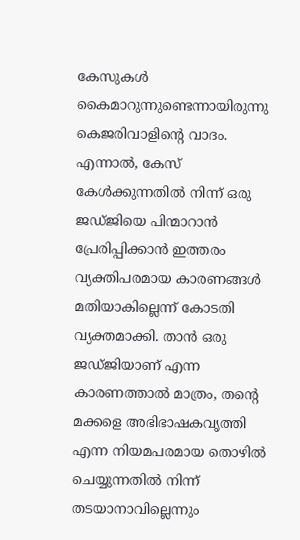കേസുകള്‍ കൈമാറുന്നുണ്ടെന്നായിരുന്നു കെജരിവാളിന്റെ വാദം. എന്നാല്‍, കേസ് കേള്‍ക്കുന്നതില്‍ നിന്ന് ഒരു ജഡ്ജിയെ പിന്മാറാന്‍ പ്രേരിപ്പിക്കാന്‍ ഇത്തരം വ്യക്തിപരമായ കാരണങ്ങള്‍ മതിയാകില്ലെന്ന് കോടതി വ്യക്തമാക്കി. താന്‍ ഒരു ജഡ്ജിയാണ് എന്ന കാരണത്താല്‍ മാത്രം, തന്റെ മക്കളെ അഭിഭാഷകവൃത്തി എന്ന നിയമപരമായ തൊഴില്‍ ചെയ്യുന്നതില്‍ നിന്ന് തടയാനാവില്ലെന്നും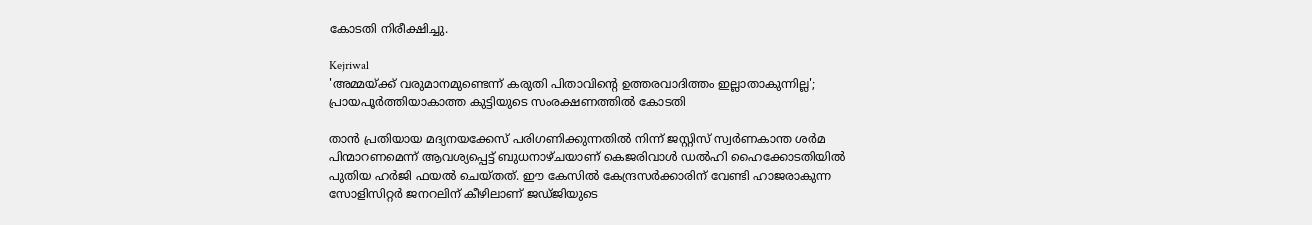കോടതി നിരീക്ഷിച്ചു.

Kejriwal
'അമ്മയ്ക്ക് വരുമാനമുണ്ടെന്ന് കരുതി പിതാവിന്റെ ഉത്തരവാദിത്തം ഇല്ലാതാകുന്നില്ല'; പ്രായപൂര്‍ത്തിയാകാത്ത കുട്ടിയുടെ സംരക്ഷണത്തില്‍ കോടതി

താന്‍ പ്രതിയായ മദ്യനയക്കേസ് പരിഗണിക്കുന്നതില്‍ നിന്ന് ജസ്റ്റിസ് സ്വര്‍ണകാന്ത ശര്‍മ പിന്മാറണമെന്ന് ആവശ്യപ്പെട്ട് ബുധനാഴ്ചയാണ് കെജരിവാള്‍ ഡല്‍ഹി ഹൈക്കോടതിയില്‍ പുതിയ ഹര്‍ജി ഫയല്‍ ചെയ്തത്. ഈ കേസില്‍ കേന്ദ്രസര്‍ക്കാരിന് വേണ്ടി ഹാജരാകുന്ന സോളിസിറ്റര്‍ ജനറലിന് കീഴിലാണ് ജഡ്ജിയുടെ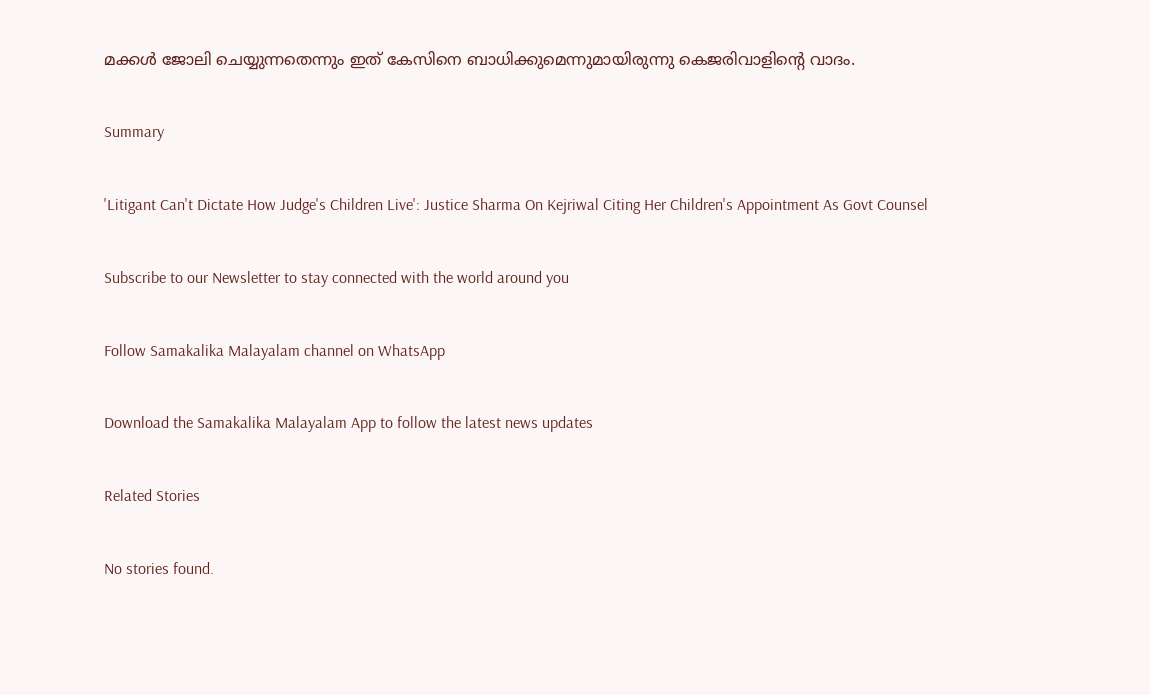മക്കള്‍ ജോലി ചെയ്യുന്നതെന്നും ഇത് കേസിനെ ബാധിക്കുമെന്നുമായിരുന്നു കെജരിവാളിന്റെ വാദം.

Summary

'Litigant Can't Dictate How Judge's Children Live': Justice Sharma On Kejriwal Citing Her Children's Appointment As Govt Counsel

Subscribe to our Newsletter to stay connected with the world around you

Follow Samakalika Malayalam channel on WhatsApp

Download the Samakalika Malayalam App to follow the latest news updates

Related Stories

No stories found.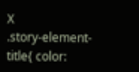X
.story-element-title{ color: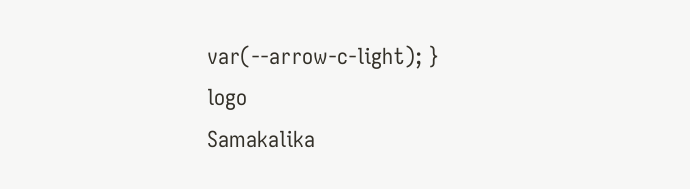var(--arrow-c-light); }
logo
Samakalika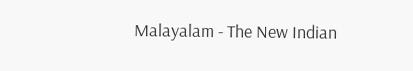Malayalam - The New Indian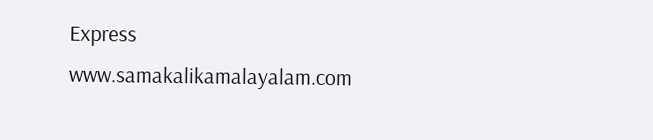Express
www.samakalikamalayalam.com